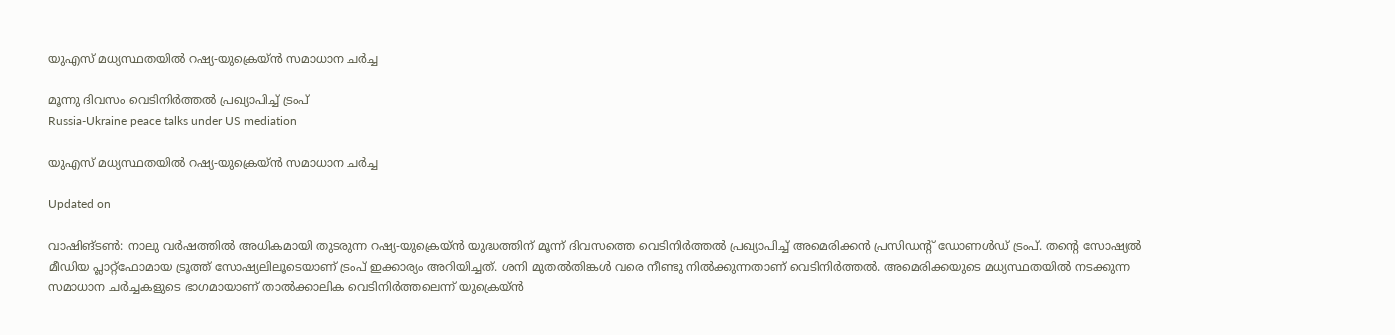യുഎസ് മധ്യസ്ഥതയിൽ റഷ്യ-യുക്രെയ്ൻ സമാധാന ചർച്ച

മൂന്നു ദിവസം വെടിനിർത്തൽ പ്രഖ്യാപിച്ച് ട്രംപ്
Russia-Ukraine peace talks under US mediation

യുഎസ് മധ്യസ്ഥതയിൽ റഷ്യ-യുക്രെയ്ൻ സമാധാന ചർച്ച

Updated on

വാഷിങ്ടൺ: നാലു വർഷത്തിൽ അധികമായി തുടരുന്ന റഷ്യ-യുക്രെയ്ൻ യുദ്ധത്തിന് മൂന്ന് ദിവസത്തെ വെടിനിർത്തൽ പ്രഖ്യാപിച്ച് അമെരിക്കൻ പ്രസിഡന്‍റ് ഡോണൾഡ് ട്രംപ്. തന്‍റെ സോഷ്യൽ മീഡിയ പ്ലാറ്റ്ഫോമായ ട്രൂത്ത് സോഷ്യലിലൂടെയാണ് ട്രംപ് ഇക്കാര്യം അറിയിച്ചത്. ശനി മുതൽതിങ്കൾ വരെ നീണ്ടു നിൽക്കുന്നതാണ് വെടിനിർത്തൽ. അമെരിക്കയുടെ മധ്യസ്ഥതയിൽ നടക്കുന്ന സമാധാന ചർച്ചകളുടെ ഭാഗമായാണ് താൽക്കാലിക വെടിനിർത്തലെന്ന് യുക്രെയ്ൻ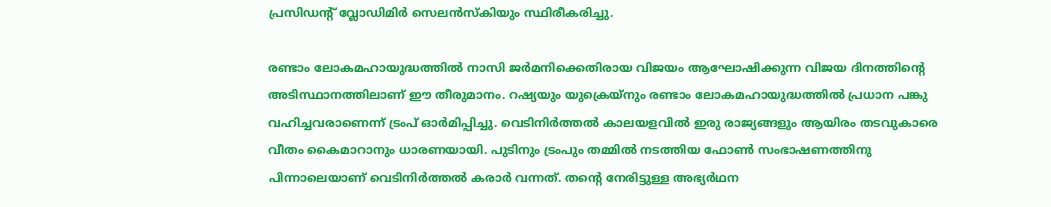പ്രസിഡന്‍റ് വ്ലോഡിമിർ സെലൻസ്കിയും സ്ഥിരീകരിച്ചു.

രണ്ടാം ലോകമഹായുദ്ധത്തിൽ നാസി ജർമനിക്കെതിരായ വിജയം ആഘോഷിക്കുന്ന വിജയ ദിനത്തിന്‍റെ അടിസ്ഥാനത്തിലാണ് ഈ തീരുമാനം. റഷ്യയും യുക്രെയ്നും രണ്ടാം ലോകമഹായുദ്ധത്തിൽ പ്രധാന പങ്കു വഹിച്ചവരാണെന്ന് ട്രംപ് ഓർമിപ്പിച്ചു. വെടിനിർത്തൽ കാലയളവിൽ ഇരു രാജ്യങ്ങളും ആയിരം തടവുകാരെ വീതം കൈമാറാനും ധാരണയായി. പുടിനും ട്രംപും തമ്മിൽ നടത്തിയ ഫോൺ സംഭാഷണത്തിനു പിന്നാലെയാണ് വെടിനിർത്തൽ കരാർ വന്നത്. തന്‍റെ നേരിട്ടുള്ള അഭ്യർഥന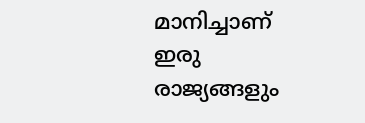മാനിച്ചാണ് ഇരു രാജ്യങ്ങളും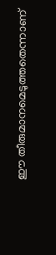ഈ തീരുമാനമെടുത്തതെന്നാണ്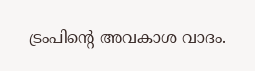ട്രംപിന്‍റെ അവകാശ വാദം.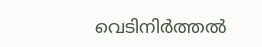വെടിനിർത്തൽ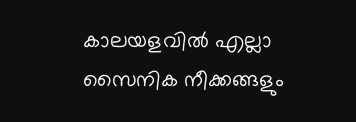കാലയളവിൽ എല്ലാ സൈനിക നീക്കങ്ങളും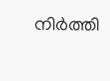നിർത്തി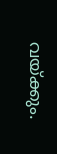വയ്ക്കും.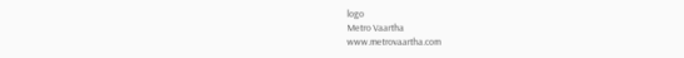logo
Metro Vaartha
www.metrovaartha.com